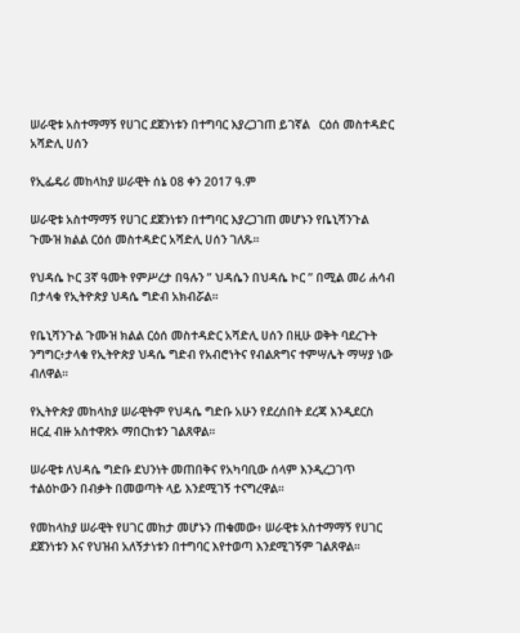ሠራዊቱ አስተማማኝ የሀገር ደጀንነቱን በተግባር እያረጋገጠ ይገኛል   ርዕሰ መስተዳድር አሻድሊ ሀሰን

የኢፌዴሪ መከላከያ ሠራዊት ሰኔ 08 ቀን 2017 ዓ.ም

ሠራዊቱ አስተማማኝ የሀገር ደጀንነቱን በተግባር እያረጋገጠ መሆኑን የቤኒሻንጉል ጉሙዝ ክልል ርዕሰ መስተዳድር አሻድሊ ሀሰን ገለጹ።

የህዳሴ ኮር 3ኛ ዓመት የምሥረታ በዓሉን ” ህዳሴን በህዳሴ ኮር ” በሚል መሪ ሐሳብ በታላቁ የኢትዮጵያ ህዳሴ ግድብ አክብሯል።

የቤኒሻንጉል ጉሙዝ ክልል ርዕሰ መስተዳድር አሻድሊ ሀሰን በዚሁ ወቅት ባደረጉት ንግግር፥ታላቁ የኢትዮጵያ ህዳሴ ግድብ የአብሮነትና የብልጽግና ተምሣሌት ማሣያ ነው ብለዋል።

የኢትዮጵያ መከላከያ ሠራዊትም የህዳሴ ግድቡ አሁን የደረሰበት ደረጃ እንዲደርስ ዘርፈ ብዙ አስተዋጽኦ ማበርከቱን ገልጸዋል።

ሠራዊቱ ለህዳሴ ግድቡ ደህንነት መጠበቅና የአካባቢው ሰላም እንዲረጋገጥ ተልዕኮውን በብቃት በመወጣት ላይ እንደሚገኝ ተናግረዋል።

የመከላከያ ሠራዊት የሀገር መከታ መሆኑን ጠቁመው፥ ሠራዊቱ አስተማማኝ የሀገር ደጀንነቱን እና የህዝብ አለኝታነቱን በተግባር እየተወጣ እንደሚገኝም ገልጸዋል።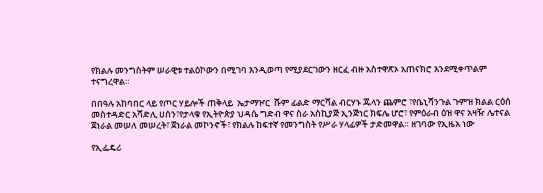የክልሉ መንግስትም ሠራዊቱ ተልዕኮውን በሚገባ እንዲወጣ የሚያደርገውን ዘርፈ ብዙ አስተዋጽኦ አጠናክሮ እንደሚቀጥልም ተናግረዋል።

በበዓሉ አከባበር ላይ የጦር ሃይሎች ጠቅላይ  ኤታማዦር  ሹም ፊልድ ማርሻል ብርሃኑ ጁላን ጨምሮ ፣የቤኒሻንጉል ጉምዝ ክልል ርዕሰ መስተዳድር አሻድሊ ሀሰን፣የታላቁ የኢትዮጵያ ህዳሴ ግድብ ዋና ስራ አስኪያጅ ኢንጅነር ክፍሌ ሆሮ፣ የምዕራብ ዕዝ ዋና አዛዥ ሌተናል ጀነራል መሠለ መሠረት፣ ጀነራል መኮንኖች፣ የክልሉ ከፍተኛ የመንግስት የሥራ ሃላፊዎች ታድመዋል። ዘገባው የኢዜአ ነው

የኢፌዴሪ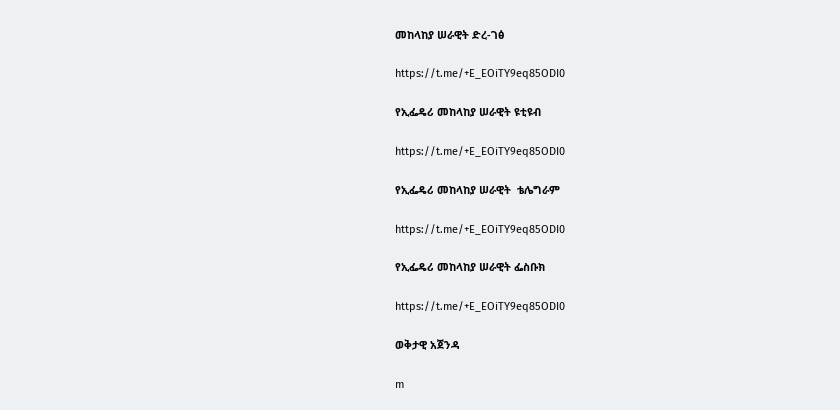መከላከያ ሠራዊት ድረ-ገፅ

https://t.me/+E_EOiTY9eq85ODI0

የኢፌዴሪ መከላከያ ሠራዊት ዩቲዩብ

https://t.me/+E_EOiTY9eq85ODI0

የኢፌዴሪ መከላከያ ሠራዊት  ቴሌግራም

https://t.me/+E_EOiTY9eq85ODI0

የኢፌዴሪ መከላከያ ሠራዊት ፌስቡክ

https://t.me/+E_EOiTY9eq85ODI0

ወቅታዊ አጀንዳ

m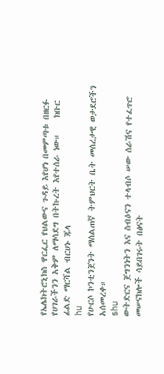የኤሌክትሮኒክስ ዋርፌር የህልውና ጉዳይ እየሆነ በመምጣቱ በዘርፉ የሀገራችንን አቅም ለማሳደግ በትኩረት እየተሰራ ነው።    ክቡር ፊልድ ማርሻል ብርሀኑ ጁላ
hu
የሁርሶ ኮንቲንጀንት ማሰልጠኛ ትምህርት ቤት መሰረታዊ ወታደሮችን አሰመረቀ።
shu
ውትድርና ጀግንነትን እና ስብዕናን ተላብሶ ሠው ሰራሽና የተፈጥሮ መሠናክሎች ሳይበገሩት በፅናት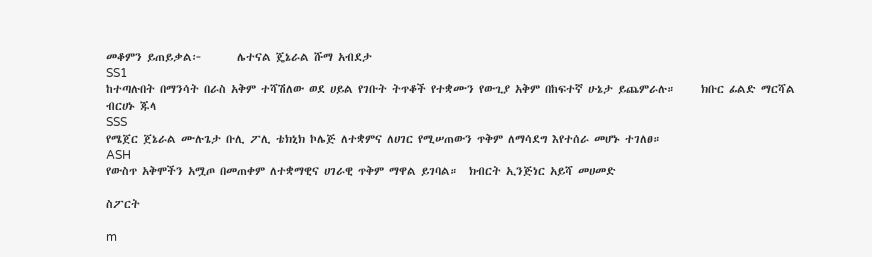መቆምን ይጠይቃል፦       ሌተናል ጄኔራል ሹማ አብደታ
SS1
ከተጣሉበት በማንሳት በራስ አቅም ተሻሽለው ወደ ሀይል የገቡት ትጥቆች የተቋሙን የውጊያ አቅም በከፍተኛ ሁኔታ ይጨምራሉ።     ክቡር ፊልድ ማርሻል ብርሀኑ ጁላ
SSS
የሜጀር ጀኔራል ሙሉጌታ ቡሊ ፖሊ ቴክኒክ ኮሌጅ ለተቋምና ለሀገር የሚሠጠውን ጥቅም ለማሳደግ እየተሰራ መሆኑ ተገለፀ።
ASH
የውስጥ አቅሞችን አሟጦ በመጠቀም ለተቋማዊና ሀገራዊ ጥቅም ማዋል ይገባል።  ክብርት ኢንጅነር አይሻ መሀመድ

ስፖርት

m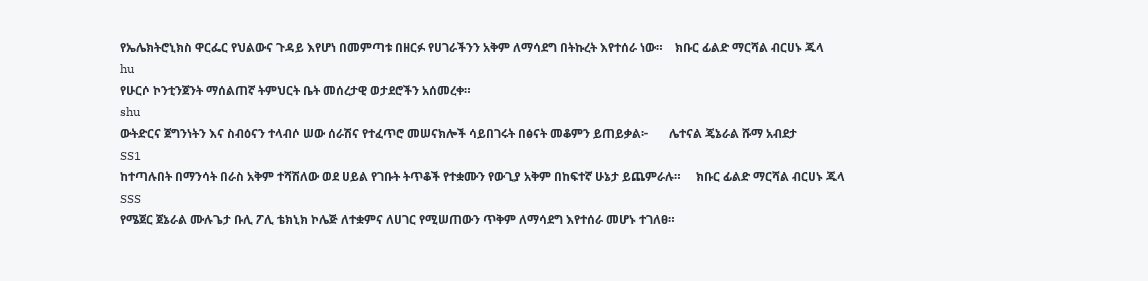የኤሌክትሮኒክስ ዋርፌር የህልውና ጉዳይ እየሆነ በመምጣቱ በዘርፉ የሀገራችንን አቅም ለማሳደግ በትኩረት እየተሰራ ነው።    ክቡር ፊልድ ማርሻል ብርሀኑ ጁላ
hu
የሁርሶ ኮንቲንጀንት ማሰልጠኛ ትምህርት ቤት መሰረታዊ ወታደሮችን አሰመረቀ።
shu
ውትድርና ጀግንነትን እና ስብዕናን ተላብሶ ሠው ሰራሽና የተፈጥሮ መሠናክሎች ሳይበገሩት በፅናት መቆምን ይጠይቃል፦       ሌተናል ጄኔራል ሹማ አብደታ
SS1
ከተጣሉበት በማንሳት በራስ አቅም ተሻሽለው ወደ ሀይል የገቡት ትጥቆች የተቋሙን የውጊያ አቅም በከፍተኛ ሁኔታ ይጨምራሉ።     ክቡር ፊልድ ማርሻል ብርሀኑ ጁላ
SSS
የሜጀር ጀኔራል ሙሉጌታ ቡሊ ፖሊ ቴክኒክ ኮሌጅ ለተቋምና ለሀገር የሚሠጠውን ጥቅም ለማሳደግ እየተሰራ መሆኑ ተገለፀ።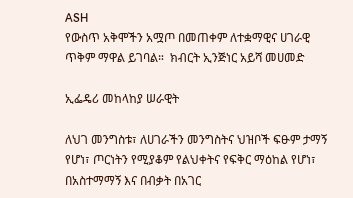ASH
የውስጥ አቅሞችን አሟጦ በመጠቀም ለተቋማዊና ሀገራዊ ጥቅም ማዋል ይገባል።  ክብርት ኢንጅነር አይሻ መሀመድ

ኢፌዴሪ መከላከያ ሠራዊት

ለህገ መንግስቱ፣ ለሀገራችን መንግስትና ህዝቦች ፍፁም ታማኝ የሆነ፣ ጦርነትን የሚያቆም የልህቀትና የፍቅር ማዕከል የሆነ፣ በአስተማማኝ እና በብቃት በአገር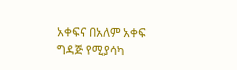አቀፍና በአለም አቀፍ ግዳጅ የሚያሳካ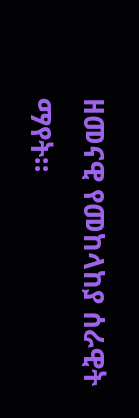ዘመናዊ የመከላከያ ሰራዊት ማየት።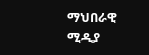ማህበራዊ ሚዲያ